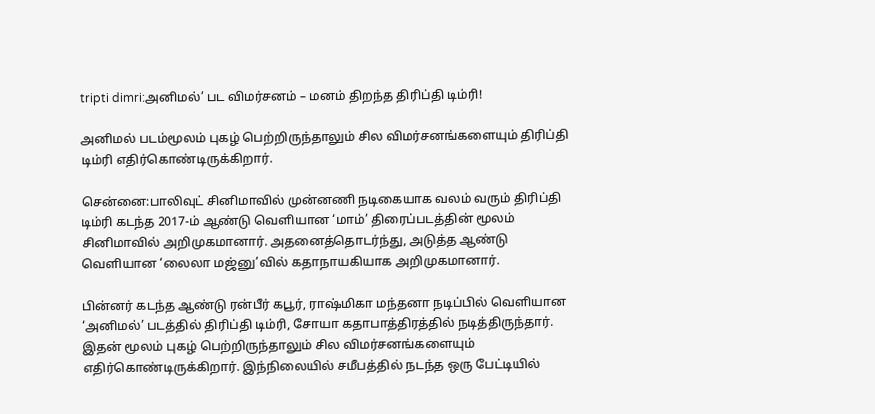tripti dimri:அனிமல்’ பட விமர்சனம் – மனம் திறந்த திரிப்தி டிம்ரி!

அனிமல் படம்மூலம் புகழ் பெற்றிருந்தாலும் சில விமர்சனங்களையும் திரிப்தி டிம்ரி எதிர்கொண்டிருக்கிறார்.

சென்னை:பாலிவுட் சினிமாவில் முன்னணி நடிகையாக வலம் வரும் திரிப்தி டிம்ரி கடந்த 2017-ம் ஆண்டு வெளியான ‘மாம்’ திரைப்படத்தின் மூலம் சினிமாவில் அறிமுகமானார். அதனைத்தொடர்ந்து, அடுத்த ஆண்டு வெளியான ‘லைலா மஜ்னு’வில் கதாநாயகியாக அறிமுகமானார்.

பின்னர் கடந்த ஆண்டு ரன்பீர் கபூர், ராஷ்மிகா மந்தனா நடிப்பில் வெளியான ‘அனிமல்’ படத்தில் திரிப்தி டிம்ரி, சோயா கதாபாத்திரத்தில் நடித்திருந்தார். இதன் மூலம் புகழ் பெற்றிருந்தாலும் சில விமர்சனங்களையும் எதிர்கொண்டிருக்கிறார். இந்நிலையில் சமீபத்தில் நடந்த ஒரு பேட்டியில்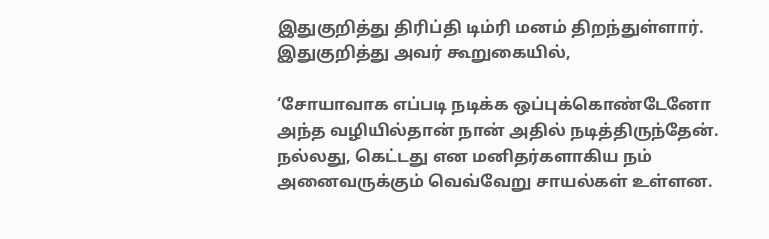இதுகுறித்து திரிப்தி டிம்ரி மனம் திறந்துள்ளார். இதுகுறித்து அவர் கூறுகையில்,

‘சோயாவாக எப்படி நடிக்க ஒப்புக்கொண்டேனோ அந்த வழியில்தான் நான் அதில் நடித்திருந்தேன். நல்லது, கெட்டது என மனிதர்களாகிய நம் அனைவருக்கும் வெவ்வேறு சாயல்கள் உள்ளன.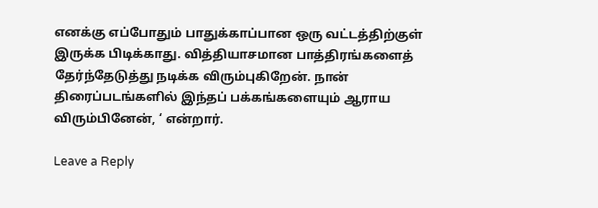எனக்கு எப்போதும் பாதுக்காப்பான ஒரு வட்டத்திற்குள் இருக்க பிடிக்காது. வித்தியாசமான பாத்திரங்களைத் தேர்ந்தேடுத்து நடிக்க விரும்புகிறேன். நான் திரைப்படங்களில் இந்தப் பக்கங்களையும் ஆராய விரும்பினேன், ‘ என்றார்.

Leave a Reply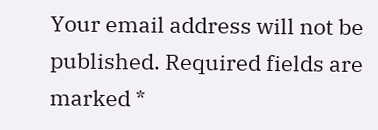Your email address will not be published. Required fields are marked *